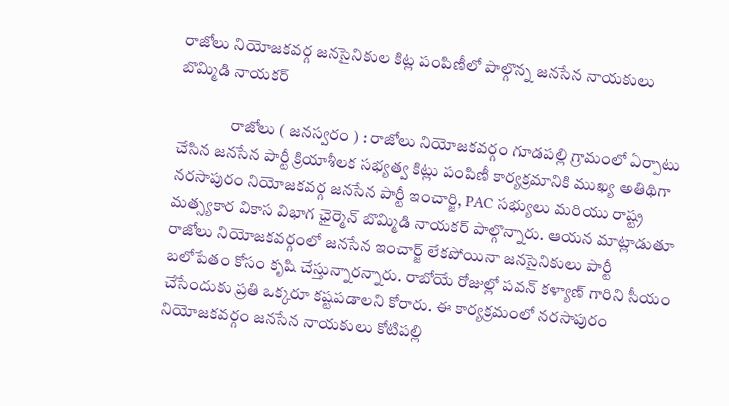రాజోలు నియోజకవర్గ జనసైనికుల కిట్ల పంపిణీలో పాల్గొన్న జనసేన నాయకులు బొమ్మిడి నాయకర్

                రాజోలు ( జనస్వరం ) : రాజోలు నియోజకవర్గం గూడపల్లి గ్రామంలో ఏర్పాటు చేసిన జనసేన పార్టీ క్రియాశీలక సభ్యత్వ కిట్లు పంపిణీ కార్యక్రమానికి ముఖ్య అతిథిగా నరసాపురం నియోజకవర్గ జనసేన పార్టీ ఇంచార్జి, PAC సభ్యులు మరియు రాష్ట్ర మత్స్యకార వికాస విభాగ ఛైర్మెన్ బొమ్మిడి నాయకర్ పాల్గొన్నారు. ఆయన మాట్లాడుతూ రాజోలు నియోజకవర్గంలో జనసేన ఇంచార్జ్ లేకపోయినా జనసైనికులు పార్టీ బలోపేతం కోసం కృషి చేస్తున్నారన్నారు. రాబోయే రోజుల్లో పవన్ కళ్యాణ్ గారిని సీయం చేసేందుకు ప్రతి ఒక్కరూ కష్టపడాలని కోరారు. ఈ కార్యక్రమంలో నరసాపురం నియోజకవర్గం జనసేన నాయకులు కోటిపల్లి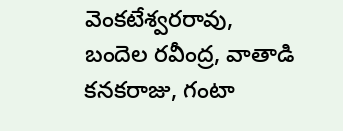వెంకటేశ్వరరావు, బందెల రవీంద్ర, వాతాడి కనకరాజు, గంటా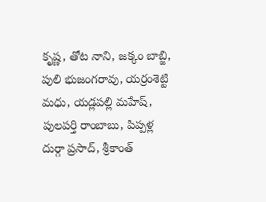కృష్ణ, తోట నాని, జక్కం బాబ్జి, పులి భుజంగరావు, యర్రంశెట్టి మధు, యడ్లపల్లి మహేష్, పులపర్తి రాంబాబు, పిప్పళ్ల దుర్గా ప్రసాద్, శ్రీకాంత్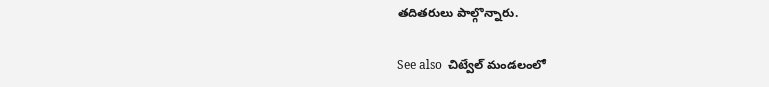తదితరులు పాల్గొన్నారు.

See also  చిట్వేల్ మండలంలో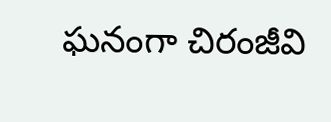ఘనంగా చిరంజీవి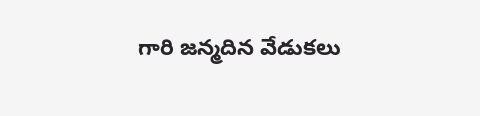గారి జన్మదిన వేడుకలు